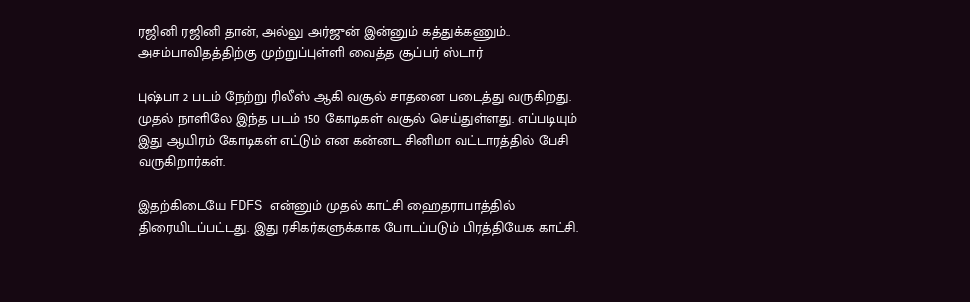ரஜினி ரஜினி தான், அல்லு அர்ஜுன் இன்னும் கத்துக்கணும்.. அசம்பாவிதத்திற்கு முற்றுப்புள்ளி வைத்த சூப்பர் ஸ்டார்

புஷ்பா 2 படம் நேற்று ரிலீஸ் ஆகி வசூல் சாதனை படைத்து வருகிறது. முதல் நாளிலே இந்த படம் 150 கோடிகள் வசூல் செய்துள்ளது. எப்படியும் இது ஆயிரம் கோடிகள் எட்டும் என கன்னட சினிமா வட்டாரத்தில் பேசி வருகிறார்கள்.

இதற்கிடையே FDFS என்னும் முதல் காட்சி ஹைதராபாத்தில் திரையிடப்பட்டது. இது ரசிகர்களுக்காக போடப்படும் பிரத்தியேக காட்சி.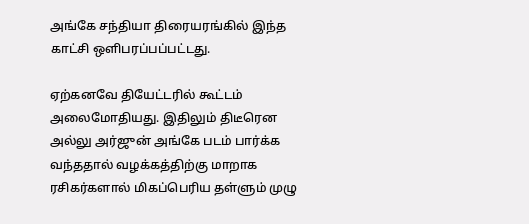அங்கே சந்தியா திரையரங்கில் இந்த காட்சி ஒளிபரப்பப்பட்டது.

ஏற்கனவே தியேட்டரில் கூட்டம் அலைமோதியது. இதிலும் திடீரென அல்லு அர்ஜுன் அங்கே படம் பார்க்க வந்ததால் வழக்கத்திற்கு மாறாக ரசிகர்களால் மிகப்பெரிய தள்ளும் முழு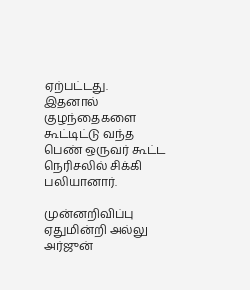ஏற்பட்டது. இதனால் குழந்தைகளை கூட்டிட்டு வந்த பெண் ஒருவர் கூட்ட நெரிசலில் சிக்கி பலியானார்.

முன்னறிவிப்பு ஏதுமின்றி அல்லு அர்ஜுன்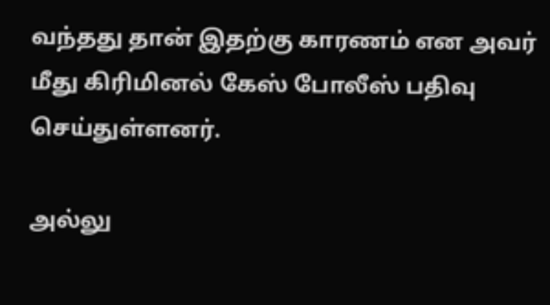வந்தது தான் இதற்கு காரணம் என அவர் மீது கிரிமினல் கேஸ் போலீஸ் பதிவு செய்துள்ளனர்.

அல்லு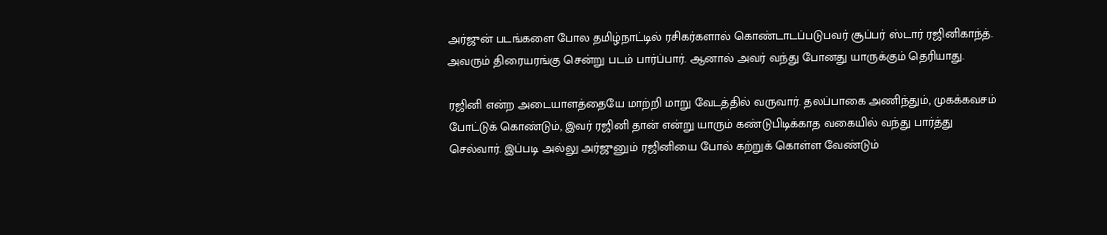அர்ஜுன் படங்களை போல தமிழ்நாட்டில் ரசிகர்களால் கொண்டாடப்படுபவர் சூப்பர் ஸ்டார் ரஜினிகாந்த். அவரும் திரையரங்கு சென்று படம் பார்ப்பார். ஆனால் அவர் வந்து போனது யாருக்கும் தெரியாது.

ரஜினி என்ற அடையாளத்தையே மாற்றி மாறு வேடத்தில் வருவார். தலப்பாகை அணிந்தும், முகக்கவசம் போட்டுக் கொண்டும், இவர் ரஜினி தான் என்று யாரும் கண்டுபிடிக்காத வகையில் வந்து பார்த்து செல்வார். இப்படி அல்லு அர்ஜுனும் ரஜினியை போல் கற்றுக் கொள்ள வேண்டும்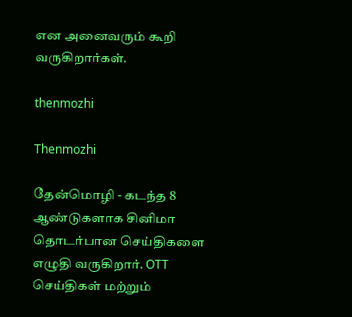என அனைவரும் கூறி வருகிறார்கள்.

thenmozhi

Thenmozhi

தேன்மொழி - கடந்த 8 ஆண்டுகளாக சினிமா தொடர்பான செய்திகளை எழுதி வருகிறார். OTT செய்திகள் மற்றும்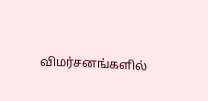விமர்சனங்களில்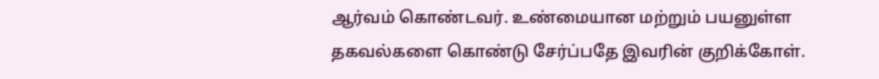ஆர்வம் கொண்டவர். உண்மையான மற்றும் பயனுள்ள தகவல்களை கொண்டு சேர்ப்பதே இவரின் குறிக்கோள்.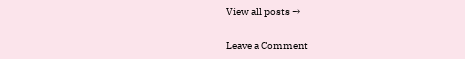View all posts →

Leave a Comment